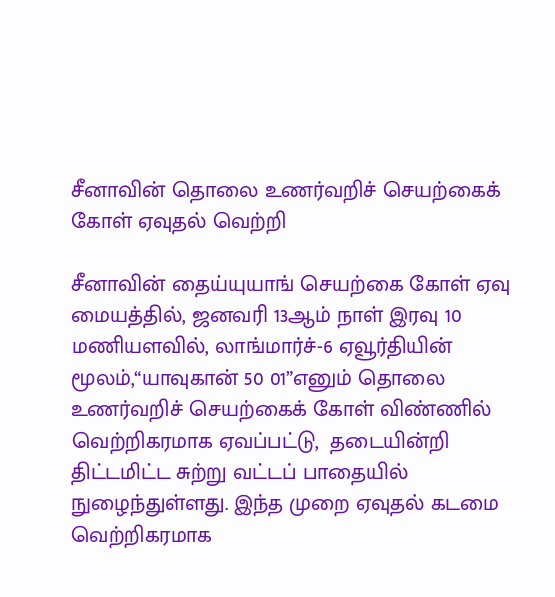சீனாவின் தொலை உணர்வறிச் செயற்கைக் கோள் ஏவுதல் வெற்றி

சீனாவின் தைய்யுயாங் செயற்கை கோள் ஏவு மையத்தில், ஜனவரி 13ஆம் நாள் இரவு 10 மணியளவில், லாங்மார்ச்-6 ஏவூர்தியின் மூலம்,“யாவுகான் 50 01”எனும் தொலை உணர்வறிச் செயற்கைக் கோள் விண்ணில் வெற்றிகரமாக ஏவப்பட்டு,  தடையின்றி திட்டமிட்ட சுற்று வட்டப் பாதையில் நுழைந்துள்ளது. இந்த முறை ஏவுதல் கடமை வெற்றிகரமாக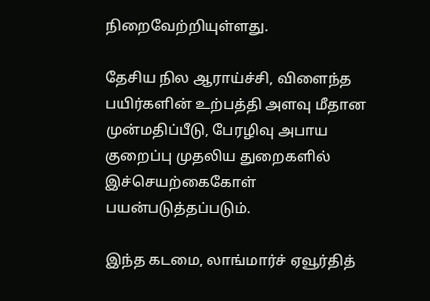நிறைவேற்றியுள்ளது.

தேசிய நில ஆராய்ச்சி, விளைந்த பயிர்களின் உற்பத்தி அளவு மீதான முன்மதிப்பீடு, பேரழிவு அபாய குறைப்பு முதலிய துறைகளில் இச்செயற்கைகோள் பயன்படுத்தப்படும்.

இந்த கடமை, லாங்மார்ச் ஏவூர்தித்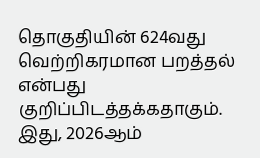தொகுதியின் 624வது வெற்றிகரமான பறத்தல் என்பது குறிப்பிடத்தக்கதாகும். இது, 2026ஆம்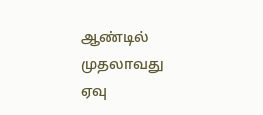ஆண்டில் முதலாவது ஏவு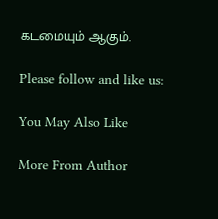கடமையும் ஆகும்.

Please follow and like us:

You May Also Like

More From Author